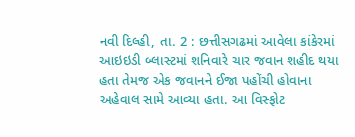નવી દિલ્હી, તા. 2 : છત્તીસગઢમાં આવેલા કાંકેરમાં આઇઇડી બ્લાસ્ટમાં શનિવારે ચાર જવાન શહીદ થયા હતા તેમજ એક જવાનને ઈજા પહોંચી હોવાના અહેવાલ સામે આવ્યા હતા. આ વિસ્ફોટ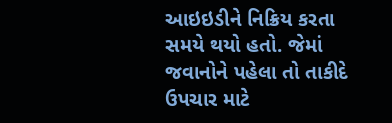આઇઇડીને નિક્રિય કરતા સમયે થયો હતો. જેમાં જવાનોને પહેલા તો તાકીદે ઉપચાર માટે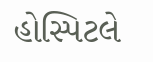હોસ્પિટલે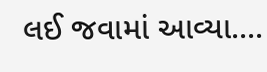લઈ જવામાં આવ્યા....